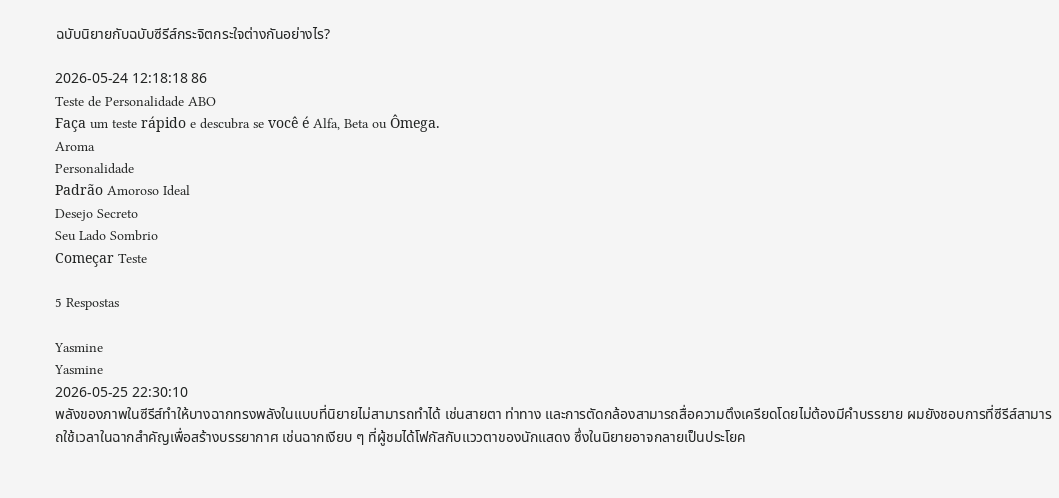ฉบับนิยายกับฉบับซีรีส์กระจิตกระใจต่างกันอย่างไร?

2026-05-24 12:18:18 86
Teste de Personalidade ABO
Faça um teste rápido e descubra se você é Alfa, Beta ou Ômega.
Aroma
Personalidade
Padrão Amoroso Ideal
Desejo Secreto
Seu Lado Sombrio
Começar Teste

5 Respostas

Yasmine
Yasmine
2026-05-25 22:30:10
พลังของภาพในซีรีส์ทำให้บางฉากทรงพลังในแบบที่นิยายไม่สามารถทำได้ เช่นสายตา ท่าทาง และการตัดกล้องสามารถสื่อความตึงเครียดโดยไม่ต้องมีคำบรรยาย ผมยังชอบการที่ซีรีส์สามารถใช้เวลาในฉากสำคัญเพื่อสร้างบรรยากาศ เช่นฉากเงียบ ๆ ที่ผู้ชมได้โฟกัสกับแววตาของนักแสดง ซึ่งในนิยายอาจกลายเป็นประโยค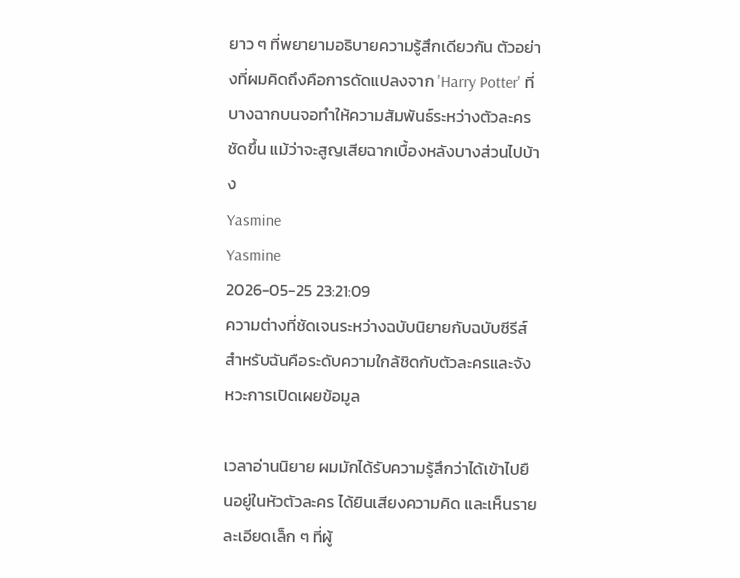ยาว ๆ ที่พยายามอธิบายความรู้สึกเดียวกัน ตัวอย่างที่ผมคิดถึงคือการดัดแปลงจาก 'Harry Potter' ที่บางฉากบนจอทำให้ความสัมพันธ์ระหว่างตัวละครชัดขึ้น แม้ว่าจะสูญเสียฉากเบื้องหลังบางส่วนไปบ้าง
Yasmine
Yasmine
2026-05-25 23:21:09
ความต่างที่ชัดเจนระหว่างฉบับนิยายกับฉบับซีรีส์สำหรับฉันคือระดับความใกล้ชิดกับตัวละครและจังหวะการเปิดเผยข้อมูล

เวลาอ่านนิยาย ผมมักได้รับความรู้สึกว่าได้เข้าไปยืนอยู่ในหัวตัวละคร ได้ยินเสียงความคิด และเห็นรายละเอียดเล็ก ๆ ที่ผู้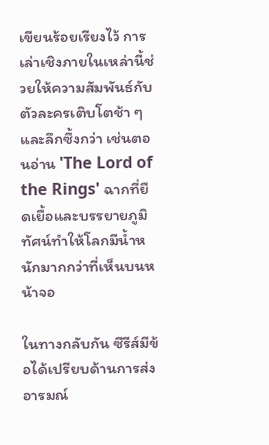เขียนร้อยเรียงไว้ การเล่าเชิงภายในเหล่านี้ช่วยให้ความสัมพันธ์กับตัวละครเติบโตช้า ๆ และลึกซึ้งกว่า เช่นตอนอ่าน 'The Lord of the Rings' ฉากที่ยืดเยื้อและบรรยายภูมิทัศน์ทำให้โลกมีน้ำหนักมากกว่าที่เห็นบนหน้าจอ

ในทางกลับกัน ซีรีส์มีข้อได้เปรียบด้านการส่งอารมณ์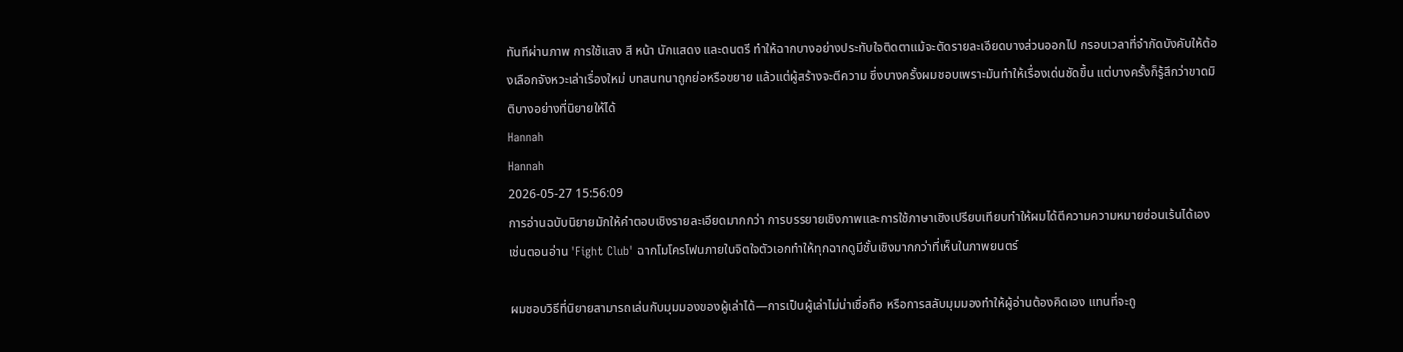ทันทีผ่านภาพ การใช้แสง สี หน้า นักแสดง และดนตรี ทำให้ฉากบางอย่างประทับใจติดตาแม้จะตัดรายละเอียดบางส่วนออกไป กรอบเวลาที่จำกัดบังคับให้ต้องเลือกจังหวะเล่าเรื่องใหม่ บทสนทนาถูกย่อหรือขยาย แล้วแต่ผู้สร้างจะตีความ ซึ่งบางครั้งผมชอบเพราะมันทำให้เรื่องเด่นชัดขึ้น แต่บางครั้งก็รู้สึกว่าขาดมิติบางอย่างที่นิยายให้ได้
Hannah
Hannah
2026-05-27 15:56:09
การอ่านฉบับนิยายมักให้คำตอบเชิงรายละเอียดมากกว่า การบรรยายเชิงภาพและการใช้ภาษาเชิงเปรียบเทียบทำให้ผมได้ตีความความหมายซ่อนเร้นได้เอง เช่นตอนอ่าน 'Fight Club' ฉากโมโครโฟนภายในจิตใจตัวเอกทำให้ทุกฉากดูมีชั้นเชิงมากกว่าที่เห็นในภาพยนตร์

ผมชอบวิธีที่นิยายสามารถเล่นกับมุมมองของผู้เล่าได้—การเป็นผู้เล่าไม่น่าเชื่อถือ หรือการสลับมุมมองทำให้ผู้อ่านต้องคิดเอง แทนที่จะถู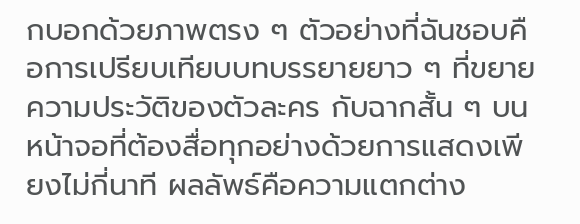กบอกด้วยภาพตรง ๆ ตัวอย่างที่ฉันชอบคือการเปรียบเทียบบทบรรยายยาว ๆ ที่ขยายความประวัติของตัวละคร กับฉากสั้น ๆ บนหน้าจอที่ต้องสื่อทุกอย่างด้วยการแสดงเพียงไม่กี่นาที ผลลัพธ์คือความแตกต่าง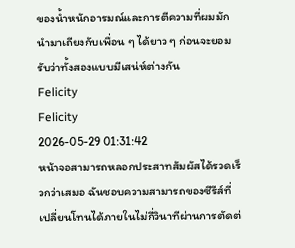ของน้ำหนักอารมณ์และการตีความที่ผมมักนำมาเถียงกับเพื่อน ๆ ได้ยาว ๆ ก่อนจะยอมรับว่าทั้งสองแบบมีเสน่ห์ต่างกัน
Felicity
Felicity
2026-05-29 01:31:42
หน้าจอสามารถหลอกประสาทสัมผัสได้รวดเร็วกว่าเสมอ ฉันชอบความสามารถของซีรีส์ที่เปลี่ยนโทนได้ภายในไม่กี่วินาทีผ่านการตัดต่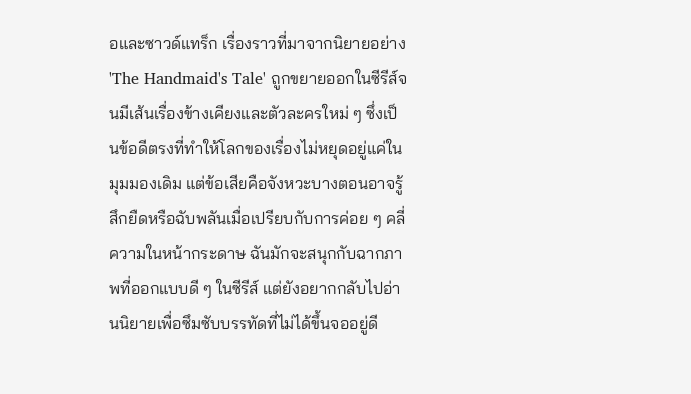อและซาวด์แทร็ก เรื่องราวที่มาจากนิยายอย่าง 'The Handmaid's Tale' ถูกขยายออกในซีรีส์จนมีเส้นเรื่องข้างเคียงและตัวละครใหม่ ๆ ซึ่งเป็นข้อดีตรงที่ทำให้โลกของเรื่องไม่หยุดอยู่แค่ในมุมมองเดิม แต่ข้อเสียคือจังหวะบางตอนอาจรู้สึกยืดหรือฉับพลันเมื่อเปรียบกับการค่อย ๆ คลี่ความในหน้ากระดาษ ฉันมักจะสนุกกับฉากภาพที่ออกแบบดี ๆ ในซีรีส์ แต่ยังอยากกลับไปอ่านนิยายเพื่อซึมซับบรรทัดที่ไม่ได้ขึ้นจออยู่ดี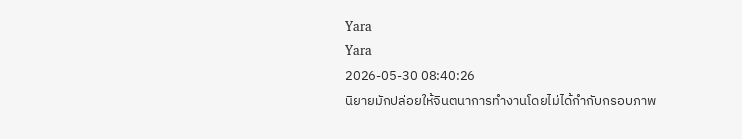Yara
Yara
2026-05-30 08:40:26
นิยายมักปล่อยให้จินตนาการทำงานโดยไม่ได้กำกับกรอบภาพ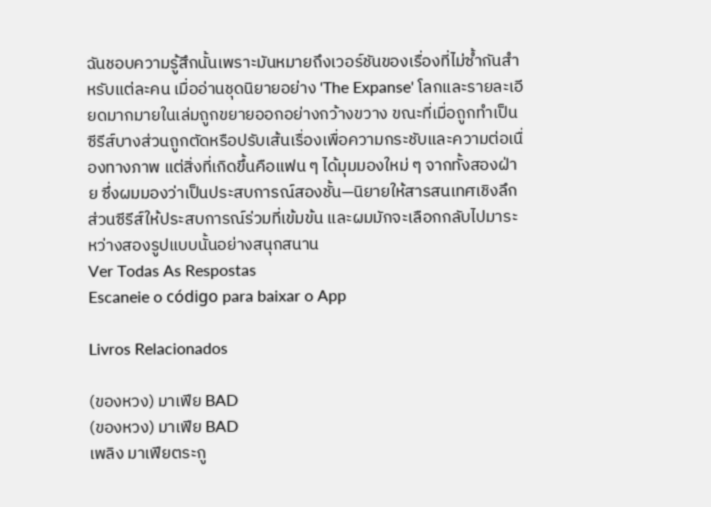ฉันชอบความรู้สึกนั้นเพราะมันหมายถึงเวอร์ชันของเรื่องที่ไม่ซ้ำกันสำหรับแต่ละคน เมื่ออ่านชุดนิยายอย่าง 'The Expanse' โลกและรายละเอียดมากมายในเล่มถูกขยายออกอย่างกว้างขวาง ขณะที่เมื่อถูกทำเป็นซีรีส์บางส่วนถูกตัดหรือปรับเส้นเรื่องเพื่อความกระชับและความต่อเนื่องทางภาพ แต่สิ่งที่เกิดขึ้นคือแฟน ๆ ได้มุมมองใหม่ ๆ จากทั้งสองฝ่าย ซึ่งผมมองว่าเป็นประสบการณ์สองชั้น—นิยายให้สารสนเทศเชิงลึก ส่วนซีรีส์ให้ประสบการณ์ร่วมที่เข้มข้น และผมมักจะเลือกกลับไปมาระหว่างสองรูปแบบนั้นอย่างสนุกสนาน
Ver Todas As Respostas
Escaneie o código para baixar o App

Livros Relacionados

(ของหวง) มาเฟีย BAD
(ของหวง) มาเฟีย BAD
เพลิง มาเฟียตระกู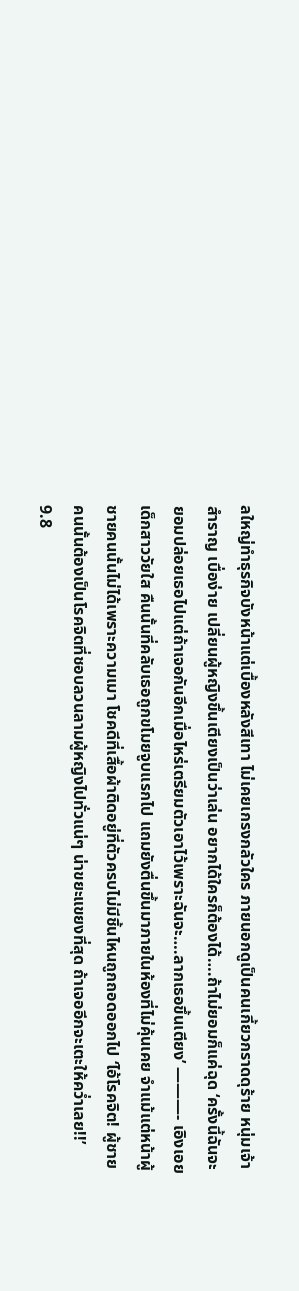ลใหญ่ทำธุรกิจบังหน้าแต่เบื้องหลังสีเทา ไม่เคยเกรงกลัวใคร ภายนอกดูเป็นคนเกี้ยวกราดดุร้าย หนุ่มเจ้าสำราญ เบื่อง่าย เปลี่ยนผู้หญิงขึ้นเตียงเป็นว่าเล่น อยากได้ใครก็ต้องได้….ถ้าไม่ยอมก็แค่ฉุด ‘ครั้งนี้ฉันจะยอมปล่อยเธอไปแต่ถ้าเจอกันอีกเมื่อไหร่เตรียมตัวเอาไว้เพราะฉันจะ….ลากเธอขึ้นเตียง’ ———- เอิงเอย เด็กสาววัยใส คืนนั้นที่คลับเธอถูกขโมยจูบแรกไป แถมยังตื่นขึ้นมาภายในห้องที่ไม่คุ้นเคย จำแม้แต่หน้าผู้ชายคนนั้นไม่ได้เพราะความเมา โชคดีที่เสื้อผ้าติดอยู่ที่ตัวครบไม่มีชิ้นไหนถูกถอดออกไป ‘ไอ้โรคจิต! ผู้ชายคนนั้นต้องเป็นโรคจิตที่ชอบลวนลามผู้หญิงไปทั่วแน่ๆ น่าขยะแขยงที่สุด ถ้าเจออีกจะเตะให้คว่ำเลย!!’
9.8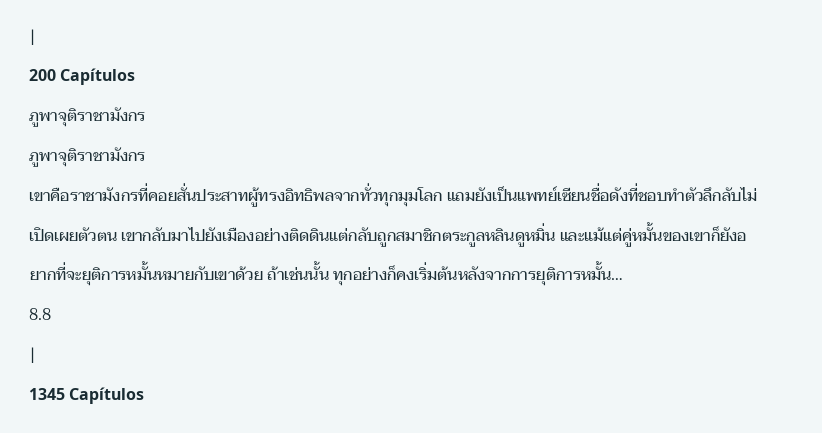|
200 Capítulos
ภูพาจุติราชามังกร
ภูพาจุติราชามังกร
เขาคือราชามังกรที่คอยสั่นประสาทผู้ทรงอิทธิพลจากทั่วทุกมุมโลก แถมยังเป็นแพทย์เซียนชื่อดังที่ชอบทำตัวลึกลับไม่เปิดเผยตัวตน เขากลับมาไปยังเมืองอย่างติดดินแต่กลับถูกสมาชิกตระกูลหลินดูหมิ่น และแม้แต่คู่หมั้นของเขาก็ยังอยากที่จะยุติการหมั้นหมายกับเขาด้วย ถ้าเช่นนั้น ทุกอย่างก็คงเริ่มต้นหลังจากการยุติการหมั้น…
8.8
|
1345 Capítulos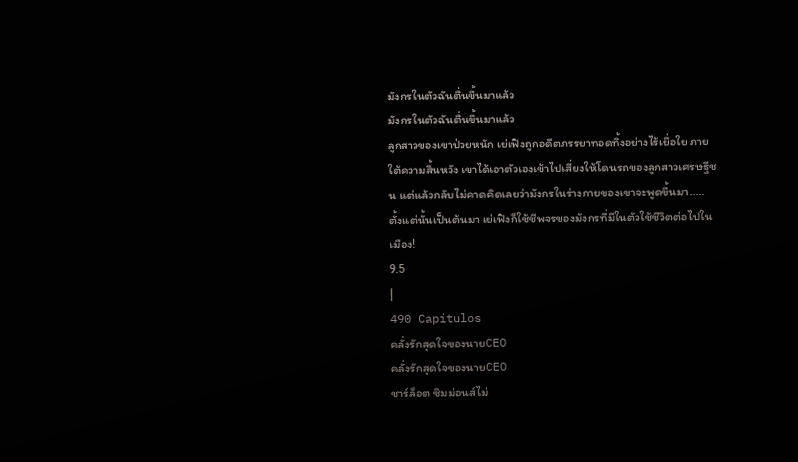มังกรในตัวฉันตื่นขึ้นมาแล้ว
มังกรในตัวฉันตื่นขึ้นมาแล้ว
ลูกสาวของเขาป่วยหนัก เย่เฟิงถูกอดีตภรรยาทอดทิ้งอย่างไร้เยื่อใย ภายใต้ความสิ้นหวัง เขาได้เอาตัวเองเข้าไปเสี่ยงให้โดนรถของลูกสาวเศรษฐีชน แต่แล้วกลับไม่คาดคิดเลยว่ามังกรในร่างกายของเขาจะพูดขึ้นมา..... ตั้งแต่นั้นเป็นต้นมา เย่เฟิงก็ใช้ชีพจรของมังกรที่มีในตัวใช้ชีวิตต่อไปในเมือง!
9.5
|
490 Capítulos
คลั่งรักสุดใจของนายCEO
คลั่งรักสุดใจของนายCEO
ชาร์ล็อต ซิมม่อนส์ไม่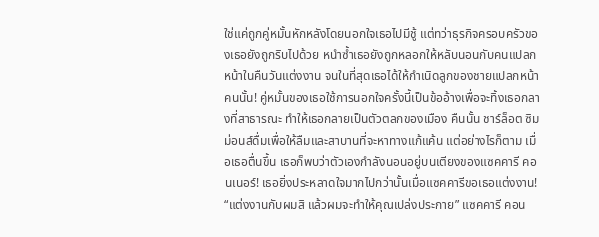ใช่แค่ถูกคู่หมั้นหักหลังโดยนอกใจเธอไปมีชู้ แต่ทว่าธุรกิจครอบครัวของเธอยังถูกริบไปด้วย หนำซ้ำเธอยังถูกหลอกให้หลับนอนกับคนแปลกหน้าในคืนวันแต่งงาน จนในที่สุดเธอได้ให้กำเนิดลูกของชายแปลกหน้าคนนั้น! คู่หมั้นของเธอใช้การนอกใจครั้งนี้เป็นข้ออ้างเพื่อจะทิ้งเธอกลางที่สาธารณะ ทำให้เธอกลายเป็นตัวตลกของเมือง คืนนั้น ชาร์ล็อต ซิมม่อนส์ดื่มเพื่อให้ลืมและสาบานที่จะหาทางแก้แค้น แต่อย่างไรก็ตาม เมื่อเธอตื่นขึ้น เธอก็พบว่าตัวเองกำลังนอนอยู่บนเตียงของแซคคารี คอนเนอร์! เธอยิ่งประหลาดใจมากไปกว่านั้นเมื่อแซคคารีขอเธอแต่งงาน! “แต่งงานกับผมสิ แล้วผมจะทำให้คุณเปล่งประกาย” แซคคารี คอน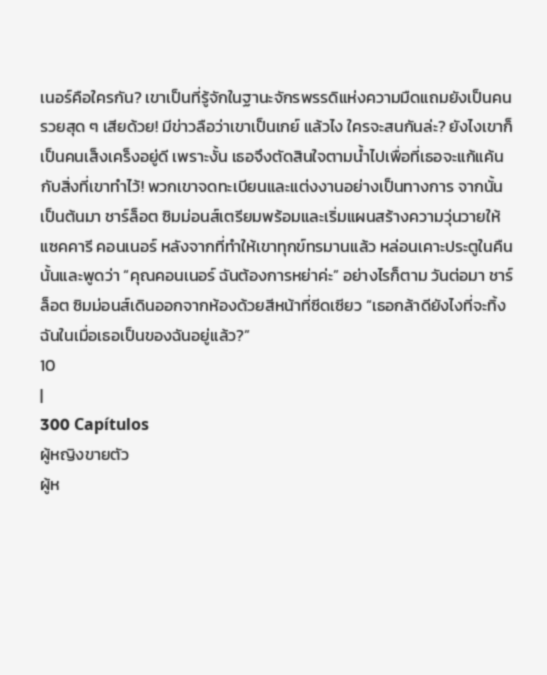เนอร์คือใครกัน? เขาเป็นที่รู้จักในฐานะจักรพรรดิแห่งความมืดแถมยังเป็นคนรวยสุด ๆ เสียด้วย! มีข่าวลือว่าเขาเป็นเกย์ แล้วไง ใครจะสนกันล่ะ? ยังไงเขาก็เป็นคนเส็งเคร็งอยู่ดี เพราะงั้น เธอจึงตัดสินใจตามน้ำไปเพื่อที่เธอจะแก้แค้นกับสิ่งที่เขาทำไว้! พวกเขาจดทะเบียนและแต่งงานอย่างเป็นทางการ จากนั้นเป็นต้นมา ชาร์ล็อต ซิมม่อนส์เตรียมพร้อมและเริ่มแผนสร้างความวุ่นวายให้แซคคารี คอนเนอร์ หลังจากที่ทำให้เขาทุกข์ทรมานแล้ว หล่อนเคาะประตูในคืนนั้นและพูดว่า “คุณคอนเนอร์ ฉันต้องการหย่าค่ะ” อย่างไรก็ตาม วันต่อมา ชาร์ล็อต ซิมม่อนส์เดินออกจากห้องด้วยสีหน้าที่ซีดเซียว “เธอกล้าดียังไงที่จะทิ้งฉันในเมื่อเธอเป็นของฉันอยู่แล้ว?”
10
|
300 Capítulos
ผู้หญิงขายตัว
ผู้ห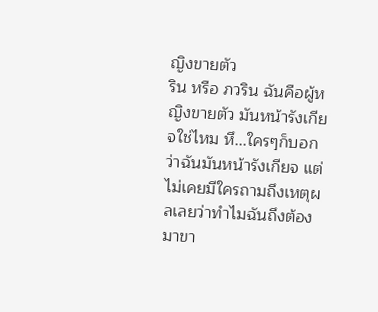ญิงขายตัว
ริน หรือ ภวริน ฉันคือผู้หญิงขายตัว มันหน้ารังเกียจใช่ไหม หึ...ใครๆก็บอกว่าฉันมันหน้ารังเกียจ แต่ไม่เคยมีใครถามถึงเหตุผลเลยว่าทำไมฉันถึงต้องมาขา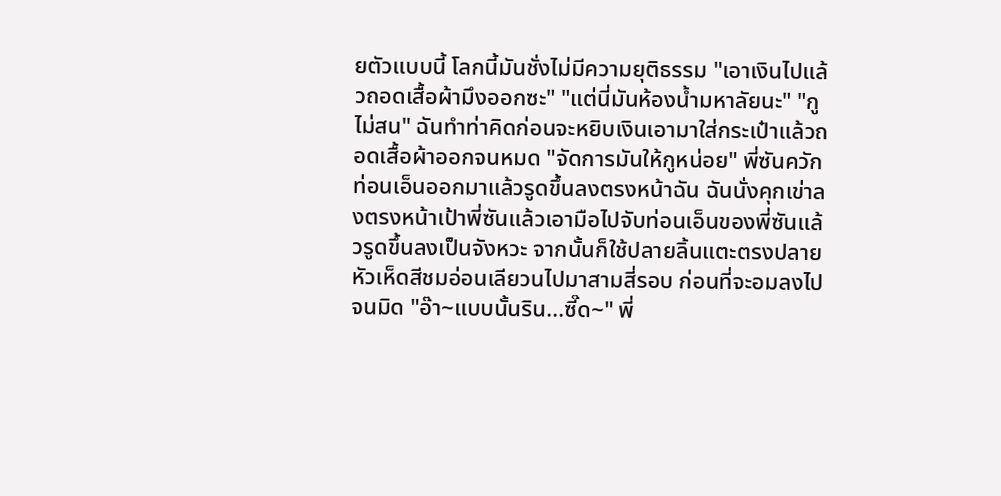ยตัวแบบนี้ โลกนี้มันชั่งไม่มีความยุติธรรม "เอาเงินไปแล้วถอดเสื้อผ้ามึงออกซะ" "แต่นี่มันห้องน้ำมหาลัยนะ" "กูไม่สน" ฉันทำท่าคิดก่อนจะหยิบเงินเอามาใส่กระเป๋าแล้วถอดเสื้อผ้าออกจนหมด "จัดการมันให้กูหน่อย" พี่ซันควักท่อนเอ็นออกมาแล้วรูดขึ้นลงตรงหน้าฉัน ฉันนั่งคุกเข่าลงตรงหน้าเป้าพี่ซันแล้วเอามือไปจับท่อนเอ็นของพี่ซันแล้วรูดขึ้นลงเป็นจังหวะ จากนั้นก็ใช้ปลายลิ้นแตะตรงปลายหัวเห็ดสีชมอ่อนเลียวนไปมาสามสี่รอบ ก่อนที่จะอมลงไปจนมิด "อ๊า~แบบนั้นริน...ซี๊ด~" พี่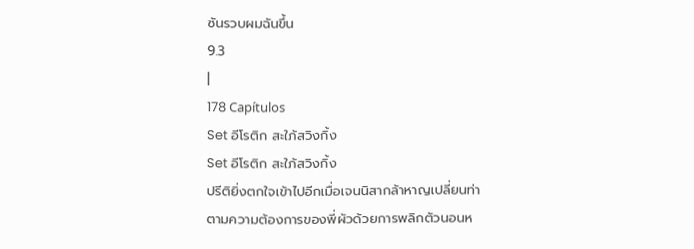ซันรวบผมฉันขึ้น
9.3
|
178 Capítulos
Set อีโรติก สะใภ้สวิงกิ้ง
Set อีโรติก สะใภ้สวิงกิ้ง
ปรีติยิ่งตกใจเข้าไปอีกเมื่อเจนนิสากล้าหาญเปลี่ยนท่าตามความต้องการของพี่ผัวด้วยการพลิกตัวนอนห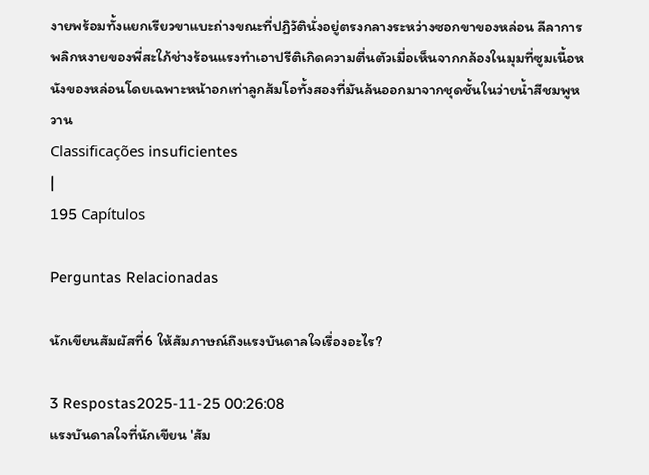งายพร้อมทั้งแยกเรียวขาแบะถ่างขณะที่ปฏิวัตินั่งอยู่ตรงกลางระหว่างซอกขาของหล่อน ลีลาการพลิกหงายของพี่สะใภ้ช่างร้อนแรงทำเอาปรีติเกิดความตื่นตัวเมื่อเห็นจากกล้องในมุมที่ซูมเนื้อหนังของหล่อนโดยเฉพาะหน้าอกเท่าลูกส้มโอทั้งสองที่มันล้นออกมาจากชุดชั้นในว่ายน้ำสีชมพูหวาน
Classificações insuficientes
|
195 Capítulos

Perguntas Relacionadas

นักเขียนสัมผัสที่6 ให้สัมภาษณ์ถึงแรงบันดาลใจเรื่องอะไร?

3 Respostas2025-11-25 00:26:08
แรงบันดาลใจที่นักเขียน 'สัม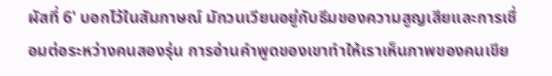ผัสที่ 6' บอกไว้ในสัมภาษณ์ มักวนเวียนอยู่กับธีมของความสูญเสียและการเชื่อมต่อระหว่างคนสองรุ่น การอ่านคำพูดของเขาทำให้เราเห็นภาพของคนเขีย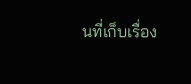นที่เก็บเรื่อง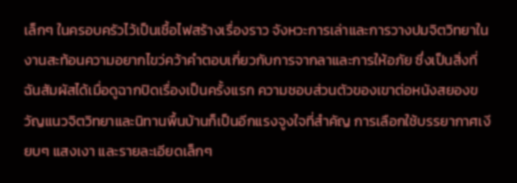เล็กๆ ในครอบครัวไว้เป็นเชื้อไฟสร้างเรื่องราว จังหวะการเล่าและการวางปมจิตวิทยาในงานสะท้อนความอยากไขว่คว้าคำตอบเกี่ยวกับการจากลาและการให้อภัย ซึ่งเป็นสิ่งที่ฉันสัมผัสได้เมื่อดูฉากปิดเรื่องเป็นครั้งแรก ความชอบส่วนตัวของเขาต่อหนังสยองขวัญแนวจิตวิทยาและนิทานพื้นบ้านก็เป็นอีกแรงจูงใจที่สำคัญ การเลือกใช้บรรยากาศเงียบๆ แสงเงา และรายละเอียดเล็กๆ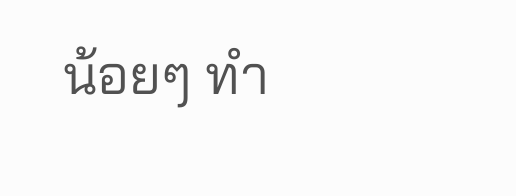น้อยๆ ทำ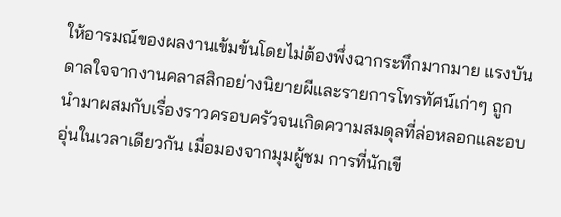ให้อารมณ์ของผลงานเข้มข้นโดยไม่ต้องพึ่งฉากระทึกมากมาย แรงบันดาลใจจากงานคลาสสิกอย่างนิยายผีและรายการโทรทัศน์เก่าๆ ถูกนำมาผสมกับเรื่องราวครอบครัวจนเกิดความสมดุลที่ล่อหลอกและอบอุ่นในเวลาเดียวกัน เมื่อมองจากมุมผู้ชม การที่นักเขี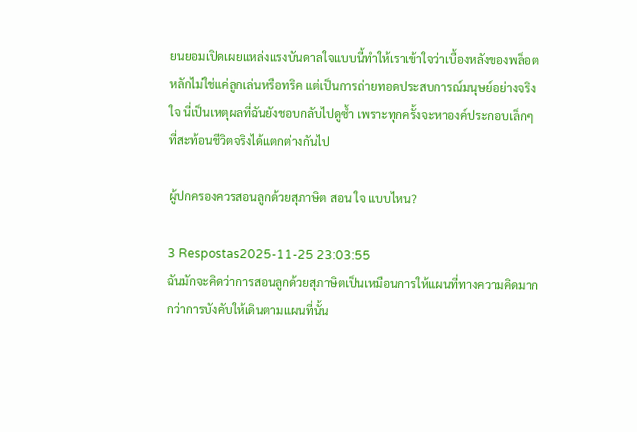ยนยอมเปิดเผยแหล่งแรงบันดาลใจแบบนี้ทำให้เราเข้าใจว่าเบื้องหลังของพล็อตหลักไม่ใช่แค่ลูกเล่นหรือทริค แต่เป็นการถ่ายทอดประสบการณ์มนุษย์อย่างจริงใจ นี่เป็นเหตุผลที่ฉันยังชอบกลับไปดูซ้ำ เพราะทุกครั้งจะหาองค์ประกอบเล็กๆ ที่สะท้อนชีวิตจริงได้แตกต่างกันไป

ผู้ปกครองควรสอนลูกด้วยสุภาษิต สอน ใจ แบบไหน?

3 Respostas2025-11-25 23:03:55
ฉันมักจะคิดว่าการสอนลูกด้วยสุภาษิตเป็นเหมือนการให้แผนที่ทางความคิดมากกว่าการบังคับให้เดินตามแผนที่นั้น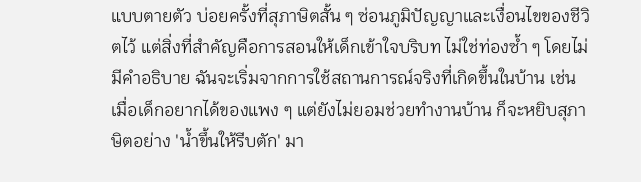แบบตายตัว บ่อยครั้งที่สุภาษิตสั้น ๆ ซ่อนภูมิปัญญาและเงื่อนไขของชีวิตไว้ แต่สิ่งที่สำคัญคือการสอนให้เด็กเข้าใจบริบท ไม่ใช่ท่องซ้ำ ๆ โดยไม่มีคำอธิบาย ฉันจะเริ่มจากการใช้สถานการณ์จริงที่เกิดขึ้นในบ้าน เช่น เมื่อเด็กอยากได้ของแพง ๆ แต่ยังไม่ยอมช่วยทำงานบ้าน ก็จะหยิบสุภาษิตอย่าง 'น้ำขึ้นให้รีบตัก' มา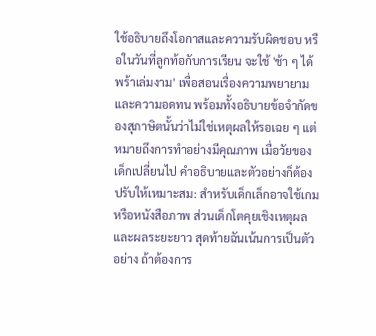ใช้อธิบายถึงโอกาสและความรับผิดชอบ หรือในวันที่ลูกท้อกับการเรียน จะใช้ 'ช้า ๆ ได้พร้าเล่มงาม' เพื่อสอนเรื่องความพยายามและความอดทน พร้อมทั้งอธิบายข้อจำกัดของสุภาษิตนั้นว่าไม่ใช่เหตุผลให้รอเฉย ๆ แต่หมายถึงการทำอย่างมีคุณภาพ เมื่อวัยของเด็กเปลี่ยนไป คำอธิบายและตัวอย่างก็ต้องปรับให้เหมาะสม: สำหรับเด็กเล็กอาจใช้เกมหรือหนังสือภาพ ส่วนเด็กโตคุยเชิงเหตุผลและผลระยะยาว สุดท้ายฉันเน้นการเป็นตัวอย่าง ถ้าต้องการ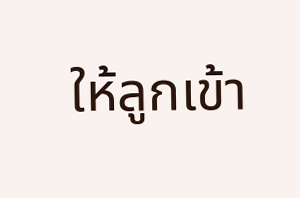ให้ลูกเข้า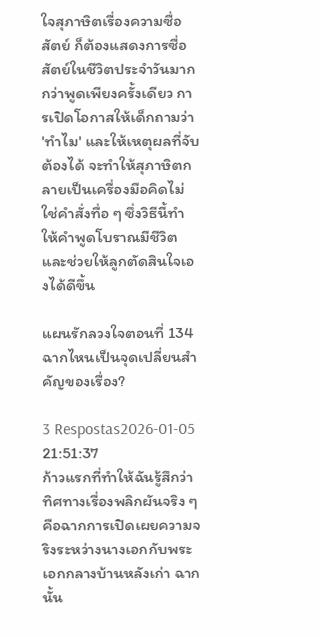ใจสุภาษิตเรื่องความซื่อสัตย์ ก็ต้องแสดงการซื่อสัตย์ในชีวิตประจำวันมากกว่าพูดเพียงครั้งเดียว การเปิดโอกาสให้เด็กถามว่า 'ทำไม' และให้เหตุผลที่จับต้องได้ จะทำให้สุภาษิตกลายเป็นเครื่องมือคิดไม่ใช่คำสั่งทื่อ ๆ ซึ่งวิธีนี้ทำให้คำพูดโบราณมีชีวิตและช่วยให้ลูกตัดสินใจเองได้ดีขึ้น

แผนรักลวงใจตอนที่ 134 ฉากไหนเป็นจุดเปลี่ยนสำคัญของเรื่อง?

3 Respostas2026-01-05 21:51:37
ก้าวแรกที่ทำให้ฉันรู้สึกว่าทิศทางเรื่องพลิกผันจริง ๆ คือฉากการเปิดเผยความจริงระหว่างนางเอกกับพระเอกกลางบ้านหลังเก่า ฉากนั้น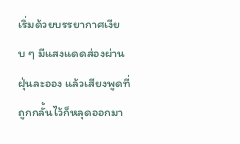เริ่มด้วยบรรยากาศเงียบ ๆ มีแสงแดดส่องผ่านฝุ่นละออง แล้วเสียงพูดที่ถูกกลั้นไว้ก็หลุดออกมา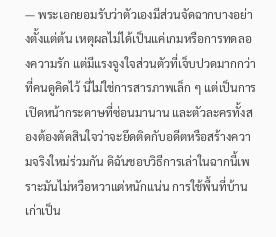— พระเอกยอมรับว่าตัวเองมีส่วนจัดฉากบางอย่างตั้งแต่ต้น เหตุผลไม่ได้เป็นแค่เกมหรือการทดลองความรัก แต่มีแรงจูงใจส่วนตัวที่เจ็บปวดมากกว่าที่คนดูคิดไว้ นี่ไม่ใช่การสารภาพเล็ก ๆ แต่เป็นการเปิดหน้ากระดาษที่ซ่อนมานาน และตัวละครทั้งสองต้องตัดสินใจว่าจะยึดติดกับอดีตหรือสร้างความจริงใหม่ร่วมกัน ดิฉันชอบวิธีการเล่าในฉากนี้เพราะมันไม่หวือหวาแต่หนักแน่น การใช้พื้นที่บ้านเก่าเป็น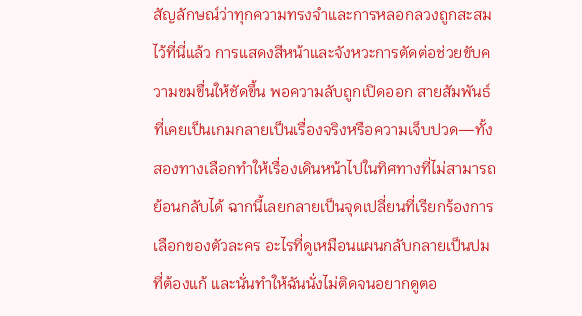สัญลักษณ์ว่าทุกความทรงจำและการหลอกลวงถูกสะสมไว้ที่นี่แล้ว การแสดงสีหน้าและจังหวะการตัดต่อช่วยขับความขมขื่นให้ชัดขึ้น พอความลับถูกเปิดออก สายสัมพันธ์ที่เคยเป็นเกมกลายเป็นเรื่องจริงหรือความเจ็บปวด—ทั้งสองทางเลือกทำให้เรื่องเดินหน้าไปในทิศทางที่ไม่สามารถย้อนกลับได้ ฉากนี้เลยกลายเป็นจุดเปลี่ยนที่เรียกร้องการเลือกของตัวละคร อะไรที่ดูเหมือนแผนกลับกลายเป็นปมที่ต้องแก้ และนั่นทำให้ฉันนั่งไม่ติดจนอยากดูตอ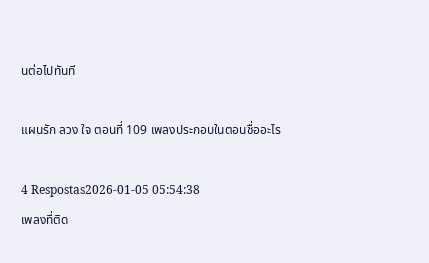นต่อไปทันที

แผนรัก ลวง ใจ ตอนที่ 109 เพลงประกอบในตอนชื่ออะไร

4 Respostas2026-01-05 05:54:38
เพลงที่ติด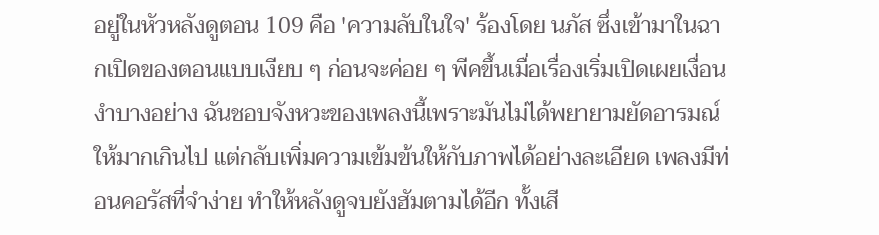อยู่ในหัวหลังดูตอน 109 คือ 'ความลับในใจ' ร้องโดย นภัส ซึ่งเข้ามาในฉากเปิดของตอนแบบเงียบ ๆ ก่อนจะค่อย ๆ พีคขึ้นเมื่อเรื่องเริ่มเปิดเผยเงื่อนงำบางอย่าง ฉันชอบจังหวะของเพลงนี้เพราะมันไม่ได้พยายามยัดอารมณ์ให้มากเกินไป แต่กลับเพิ่มความเข้มข้นให้กับภาพได้อย่างละเอียด เพลงมีท่อนคอรัสที่จำง่าย ทำให้หลังดูจบยังฮัมตามได้อีก ทั้งเสี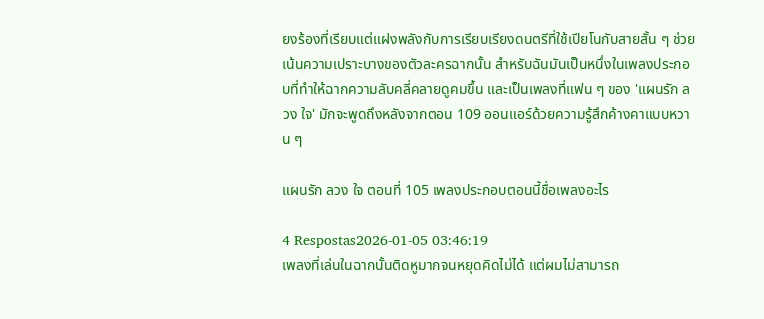ยงร้องที่เรียบแต่แฝงพลังกับการเรียบเรียงดนตรีที่ใช้เปียโนกับสายสั้น ๆ ช่วยเน้นความเปราะบางของตัวละครฉากนั้น สำหรับฉันมันเป็นหนึ่งในเพลงประกอบที่ทำให้ฉากความลับคลี่คลายดูคมขึ้น และเป็นเพลงที่แฟน ๆ ของ 'แผนรัก ลวง ใจ' มักจะพูดถึงหลังจากตอน 109 ออนแอร์ด้วยความรู้สึกค้างคาแบบหวาน ๆ

แผนรัก ลวง ใจ ตอนที่ 105 เพลงประกอบตอนนี้ชื่อเพลงอะไร

4 Respostas2026-01-05 03:46:19
เพลงที่เล่นในฉากนั้นติดหูมากจนหยุดคิดไม่ได้ แต่ผมไม่สามารถ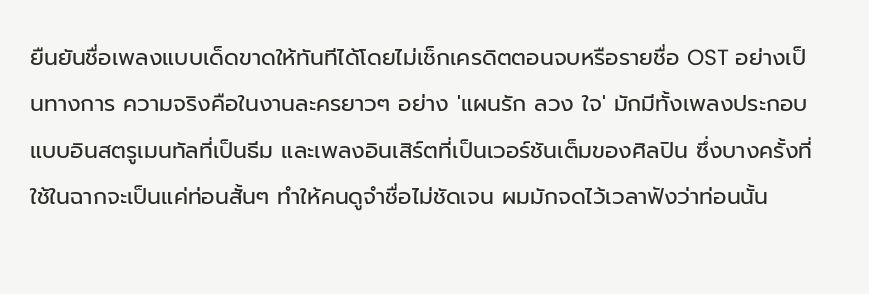ยืนยันชื่อเพลงแบบเด็ดขาดให้ทันทีได้โดยไม่เช็กเครดิตตอนจบหรือรายชื่อ OST อย่างเป็นทางการ ความจริงคือในงานละครยาวๆ อย่าง 'แผนรัก ลวง ใจ' มักมีทั้งเพลงประกอบแบบอินสตรูเมนทัลที่เป็นธีม และเพลงอินเสิร์ตที่เป็นเวอร์ชันเต็มของศิลปิน ซึ่งบางครั้งที่ใช้ในฉากจะเป็นแค่ท่อนสั้นๆ ทำให้คนดูจำชื่อไม่ชัดเจน ผมมักจดไว้เวลาฟังว่าท่อนนั้น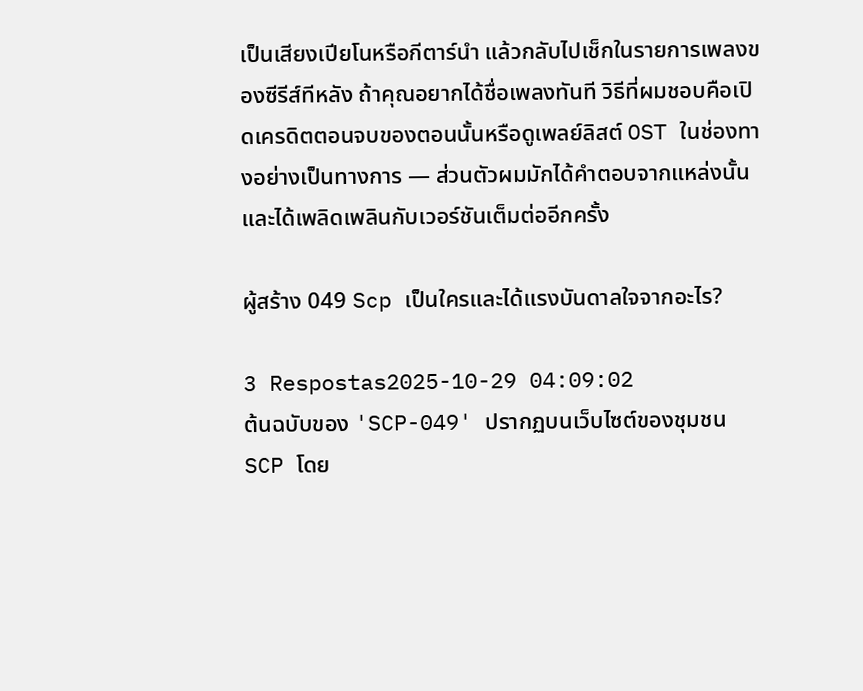เป็นเสียงเปียโนหรือกีตาร์นำ แล้วกลับไปเช็กในรายการเพลงของซีรีส์ทีหลัง ถ้าคุณอยากได้ชื่อเพลงทันที วิธีที่ผมชอบคือเปิดเครดิตตอนจบของตอนนั้นหรือดูเพลย์ลิสต์ OST ในช่องทางอย่างเป็นทางการ — ส่วนตัวผมมักได้คำตอบจากแหล่งนั้นและได้เพลิดเพลินกับเวอร์ชันเต็มต่ออีกครั้ง

ผู้สร้าง 049 Scp เป็นใครและได้แรงบันดาลใจจากอะไร?

3 Respostas2025-10-29 04:09:02
ต้นฉบับของ 'SCP-049' ปรากฏบนเว็บไซต์ของชุมชน SCP โดย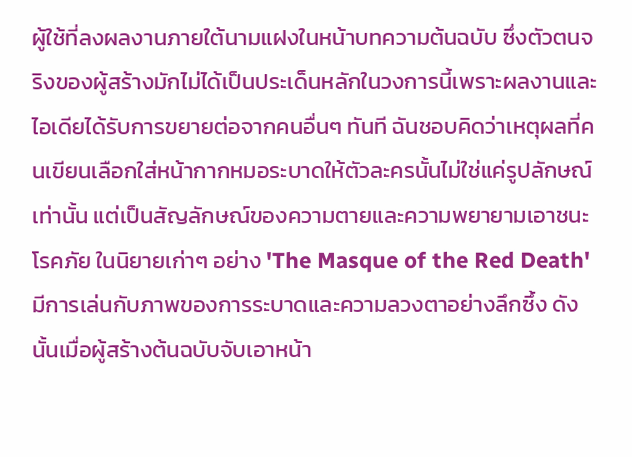ผู้ใช้ที่ลงผลงานภายใต้นามแฝงในหน้าบทความต้นฉบับ ซึ่งตัวตนจริงของผู้สร้างมักไม่ได้เป็นประเด็นหลักในวงการนี้เพราะผลงานและไอเดียได้รับการขยายต่อจากคนอื่นๆ ทันที ฉันชอบคิดว่าเหตุผลที่คนเขียนเลือกใส่หน้ากากหมอระบาดให้ตัวละครนั้นไม่ใช่แค่รูปลักษณ์เท่านั้น แต่เป็นสัญลักษณ์ของความตายและความพยายามเอาชนะโรคภัย ในนิยายเก่าๆ อย่าง 'The Masque of the Red Death' มีการเล่นกับภาพของการระบาดและความลวงตาอย่างลึกซึ้ง ดังนั้นเมื่อผู้สร้างต้นฉบับจับเอาหน้า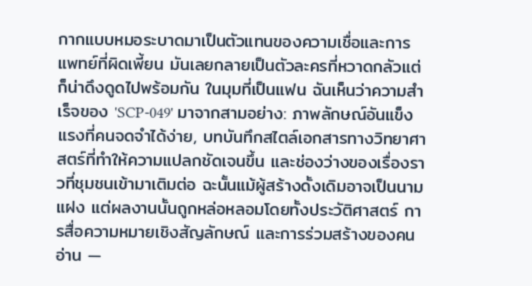กากแบบหมอระบาดมาเป็นตัวแทนของความเชื่อและการแพทย์ที่ผิดเพี้ยน มันเลยกลายเป็นตัวละครที่หวาดกลัวแต่ก็น่าดึงดูดไปพร้อมกัน ในมุมที่เป็นแฟน ฉันเห็นว่าความสำเร็จของ 'SCP-049' มาจากสามอย่าง: ภาพลักษณ์อันแข็งแรงที่คนจดจำได้ง่าย, บทบันทึกสไตล์เอกสารทางวิทยาศาสตร์ที่ทำให้ความแปลกชัดเจนขึ้น และช่องว่างของเรื่องราวที่ชุมชนเข้ามาเติมต่อ ฉะนั้นแม้ผู้สร้างดั้งเดิมอาจเป็นนามแฝง แต่ผลงานนั้นถูกหล่อหลอมโดยทั้งประวัติศาสตร์ การสื่อความหมายเชิงสัญลักษณ์ และการร่วมสร้างของคนอ่าน —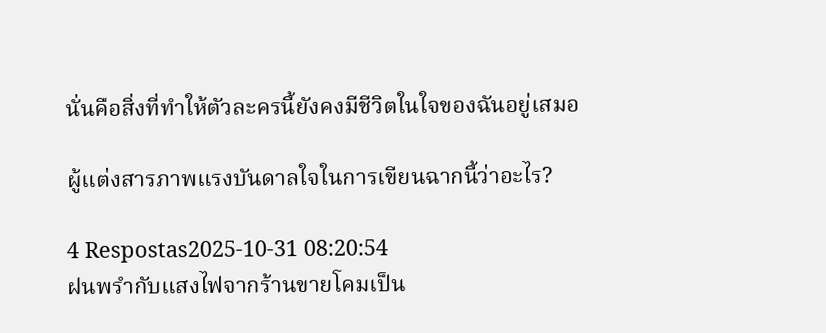นั่นคือสิ่งที่ทำให้ตัวละครนี้ยังคงมีชีวิตในใจของฉันอยู่เสมอ

ผู้แต่งสารภาพแรงบันดาลใจในการเขียนฉากนี้ว่าอะไร?

4 Respostas2025-10-31 08:20:54
ฝนพรำกับแสงไฟจากร้านขายโคมเป็น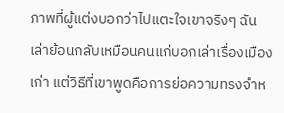ภาพที่ผู้แต่งบอกว่าไปแตะใจเขาจริงๆ ฉันเล่าย้อนกลับเหมือนคนแก่บอกเล่าเรื่องเมืองเก่า แต่วิธีที่เขาพูดคือการย่อความทรงจำห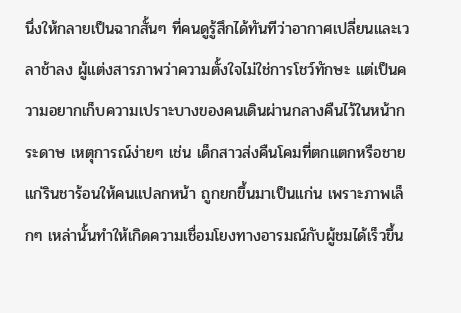นึ่งให้กลายเป็นฉากสั้นๆ ที่คนดูรู้สึกได้ทันทีว่าอากาศเปลี่ยนและเวลาช้าลง ผู้แต่งสารภาพว่าความตั้งใจไม่ใช่การโชว์ทักษะ แต่เป็นความอยากเก็บความเปราะบางของคนเดินผ่านกลางคืนไว้ในหน้ากระดาษ เหตุการณ์ง่ายๆ เช่น เด็กสาวส่งคืนโคมที่ตกแตกหรือชายแก่รินชาร้อนให้คนแปลกหน้า ถูกยกขึ้นมาเป็นแก่น เพราะภาพเล็กๆ เหล่านั้นทำให้เกิดความเชื่อมโยงทางอารมณ์กับผู้ชมได้เร็วขึ้น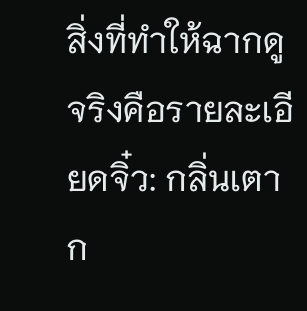สิ่งที่ทำให้ฉากดูจริงคือรายละเอียดจิ๋ว: กลิ่นเตา ก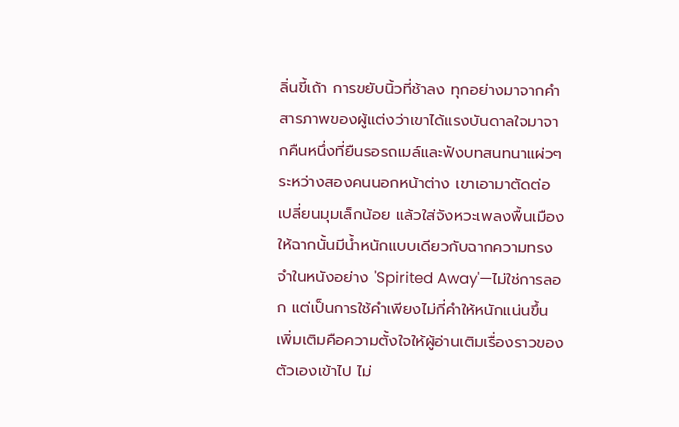ลิ่นขี้เถ้า การขยับนิ้วที่ช้าลง ทุกอย่างมาจากคำสารภาพของผู้แต่งว่าเขาได้แรงบันดาลใจมาจากคืนหนึ่งที่ยืนรอรถเมล์และฟังบทสนทนาแผ่วๆ ระหว่างสองคนนอกหน้าต่าง เขาเอามาตัดต่อ เปลี่ยนมุมเล็กน้อย แล้วใส่จังหวะเพลงพื้นเมืองให้ฉากนั้นมีน้ำหนักแบบเดียวกับฉากความทรงจำในหนังอย่าง 'Spirited Away'—ไม่ใช่การลอก แต่เป็นการใช้คำเพียงไม่กี่คำให้หนักแน่นขึ้น เพิ่มเติมคือความตั้งใจให้ผู้อ่านเติมเรื่องราวของตัวเองเข้าไป ไม่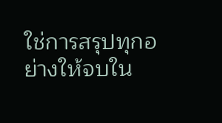ใช่การสรุปทุกอย่างให้จบใน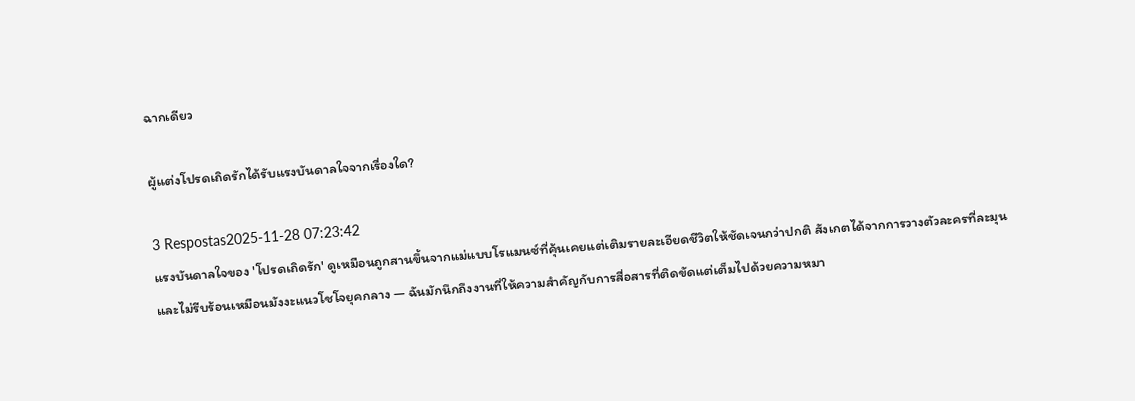ฉากเดียว

ผู้แต่งโปรดเถิดรักได้รับแรงบันดาลใจจากเรื่องใด?

3 Respostas2025-11-28 07:23:42
แรงบันดาลใจของ 'โปรดเถิดรัก' ดูเหมือนถูกสานขึ้นจากแม่แบบโรแมนซ์ที่คุ้นเคยแต่เติมรายละเอียดชีวิตให้ชัดเจนกว่าปกติ สังเกตได้จากการวางตัวละครที่ละมุนและไม่รีบร้อนเหมือนมังงะแนวโชโจยุคกลาง — ฉันมักนึกถึงงานที่ให้ความสำคัญกับการสื่อสารที่ติดขัดแต่เต็มไปด้วยความหมา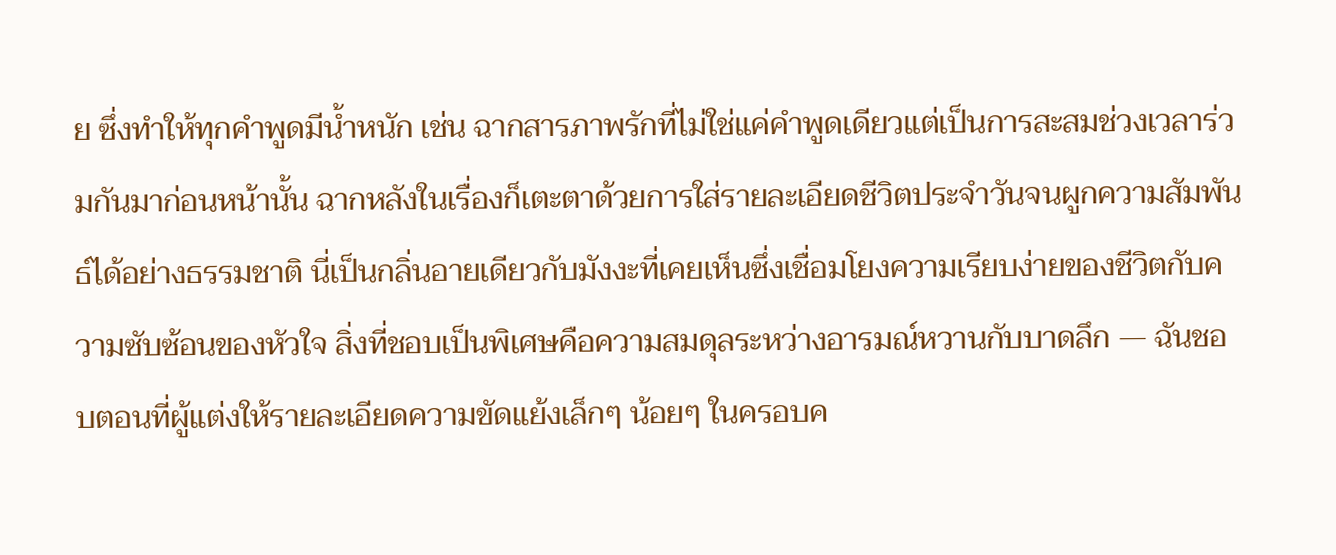ย ซึ่งทำให้ทุกคำพูดมีน้ำหนัก เช่น ฉากสารภาพรักที่ไม่ใช่แค่คำพูดเดียวแต่เป็นการสะสมช่วงเวลาร่วมกันมาก่อนหน้านั้น ฉากหลังในเรื่องก็เตะตาด้วยการใส่รายละเอียดชีวิตประจำวันจนผูกความสัมพันธ์ได้อย่างธรรมชาติ นี่เป็นกลิ่นอายเดียวกับมังงะที่เคยเห็นซึ่งเชื่อมโยงความเรียบง่ายของชีวิตกับความซับซ้อนของหัวใจ สิ่งที่ชอบเป็นพิเศษคือความสมดุลระหว่างอารมณ์หวานกับบาดลึก — ฉันชอบตอนที่ผู้แต่งให้รายละเอียดความขัดแย้งเล็กๆ น้อยๆ ในครอบค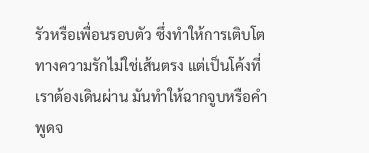รัวหรือเพื่อนรอบตัว ซึ่งทำให้การเติบโตทางความรักไม่ใช่เส้นตรง แต่เป็นโค้งที่เราต้องเดินผ่าน มันทำให้ฉากจูบหรือคำพูดจ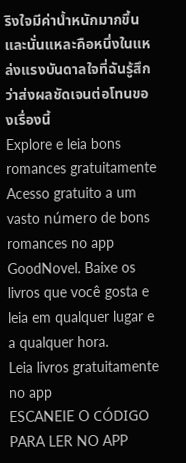ริงใจมีค่าน้ำหนักมากขึ้น และนั่นแหละคือหนึ่งในแหล่งแรงบันดาลใจที่ฉันรู้สึกว่าส่งผลชัดเจนต่อโทนของเรื่องนี้
Explore e leia bons romances gratuitamente
Acesso gratuito a um vasto número de bons romances no app GoodNovel. Baixe os livros que você gosta e leia em qualquer lugar e a qualquer hora.
Leia livros gratuitamente no app
ESCANEIE O CÓDIGO PARA LER NO APP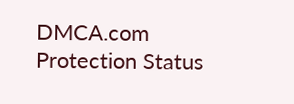DMCA.com Protection Status